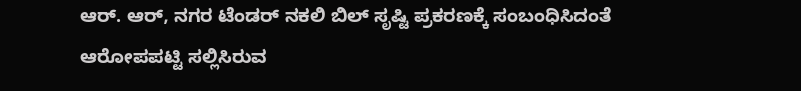ಆರ್. ಆರ್, ನಗರ ಟೆಂಡರ್ ನಕಲಿ ಬಿಲ್ ಸೃಷ್ಟಿ ಪ್ರಕರಣಕ್ಕೆ ಸಂಬಂಧಿಸಿದಂತೆ ಆರೋಪಪಟ್ಟಿ ಸಲ್ಲಿಸಿರುವ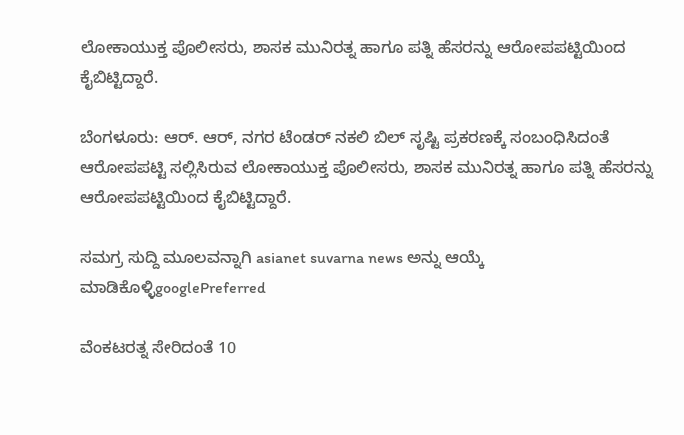ಲೋಕಾಯುಕ್ತ ಪೊಲೀಸರು, ಶಾಸಕ ಮುನಿರತ್ನ ಹಾಗೂ ಪತ್ನಿ ಹೆಸರನ್ನು ಆರೋಪಪಟ್ಟಿಯಿಂದ ಕೈಬಿಟ್ಟಿದ್ದಾರೆ.

ಬೆಂಗಳೂರು: ಆರ್. ಆರ್, ನಗರ ಟೆಂಡರ್ ನಕಲಿ ಬಿಲ್ ಸೃಷ್ಟಿ ಪ್ರಕರಣಕ್ಕೆ ಸಂಬಂಧಿಸಿದಂತೆ ಆರೋಪಪಟ್ಟಿ ಸಲ್ಲಿಸಿರುವ ಲೋಕಾಯುಕ್ತ ಪೊಲೀಸರು, ಶಾಸಕ ಮುನಿರತ್ನ ಹಾಗೂ ಪತ್ನಿ ಹೆಸರನ್ನು ಆರೋಪಪಟ್ಟಿಯಿಂದ ಕೈಬಿಟ್ಟಿದ್ದಾರೆ.

ಸಮಗ್ರ ಸುದ್ದಿ ಮೂಲವನ್ನಾಗಿ asianet suvarna news ಅನ್ನು ಆಯ್ಕೆ ಮಾಡಿಕೊಳ್ಳಿgooglePreferred

ವೆಂಕಟರತ್ನ ಸೇರಿದಂತೆ 10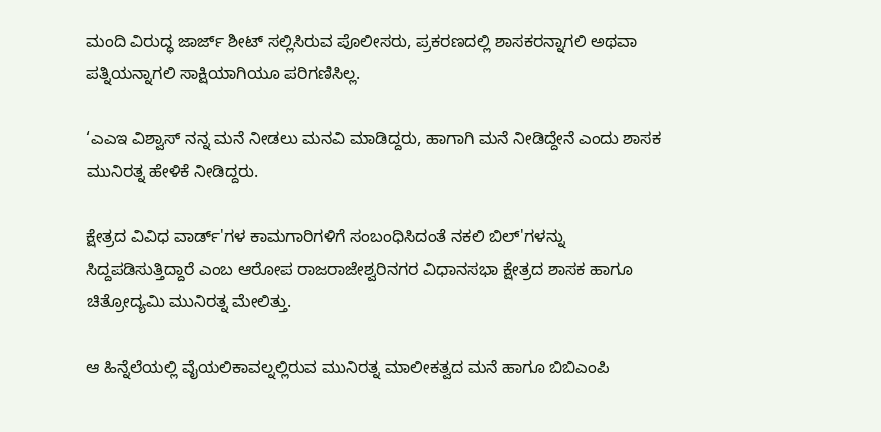ಮಂದಿ ವಿರುದ್ಧ ಜಾರ್ಜ್ ಶೀಟ್ ಸಲ್ಲಿಸಿರುವ ಪೊಲೀಸರು, ಪ್ರಕರಣದಲ್ಲಿ ಶಾಸಕರನ್ನಾಗಲಿ ಅಥವಾ ಪತ್ನಿಯನ್ನಾಗಲಿ ಸಾಕ್ಷಿಯಾಗಿಯೂ ಪರಿಗಣಿಸಿಲ್ಲ.

‘ಎಎಇ ವಿಶ್ವಾಸ್ ನನ್ನ ಮನೆ ನೀಡಲು‌ ಮನವಿ ಮಾಡಿದ್ದರು, ಹಾಗಾಗಿ ಮನೆ ನೀಡಿದ್ದೇನೆ ಎಂದು ಶಾಸಕ ಮುನಿರತ್ನ ಹೇಳಿಕೆ ನೀಡಿದ್ದರು.

ಕ್ಷೇತ್ರದ ವಿವಿಧ ವಾರ್ಡ್'ಗಳ ಕಾಮಗಾರಿಗಳಿಗೆ ಸಂಬಂಧಿಸಿದಂತೆ ನಕಲಿ ಬಿಲ್'ಗಳನ್ನು ಸಿದ್ದಪಡಿಸುತ್ತಿದ್ದಾರೆ ಎಂಬ ಆರೋಪ ರಾಜರಾಜೇಶ್ವರಿನಗರ ವಿಧಾನಸಭಾ ಕ್ಷೇತ್ರದ ಶಾಸಕ ಹಾಗೂ ಚಿತ್ರೋದ್ಯಮಿ ಮುನಿರತ್ನ ಮೇಲಿತ್ತು.

ಆ ಹಿನ್ನೆಲೆಯಲ್ಲಿ ವೈಯಲಿಕಾವಲ್ನಲ್ಲಿರುವ ಮುನಿರತ್ನ ಮಾಲೀಕತ್ವದ ಮನೆ ಹಾಗೂ ಬಿಬಿಎಂಪಿ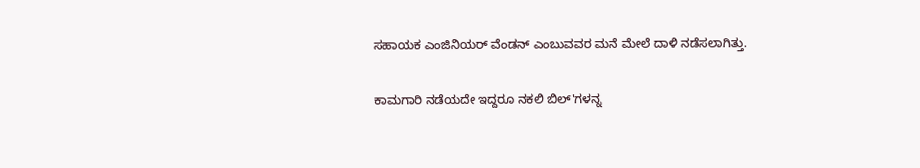ಸಹಾಯಕ ಎಂಜಿನಿಯರ್ ವೆಂಡನ್ ಎಂಬುವವರ ಮನೆ ಮೇಲೆ ದಾಳಿ ನಡೆಸಲಾಗಿತ್ತು.

ಕಾಮಗಾರಿ ನಡೆಯದೇ ಇದ್ದರೂ ನಕಲಿ ಬಿಲ್'ಗಳನ್ನ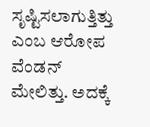ಸೃಷ್ಟಿಸಲಾಗುತ್ತಿತ್ತು ಎಂಬ ಆರೋಪ ವೆಂಡನ್ ಮೇಲಿತ್ತು. ಅದಕ್ಕೆ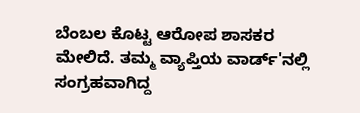ಬೆಂಬಲ ಕೊಟ್ಟ ಆರೋಪ ಶಾಸಕರ ಮೇಲಿದೆ. ತಮ್ಮ ವ್ಯಾಪ್ತಿಯ ವಾರ್ಡ್'ನಲ್ಲಿ ಸಂಗ್ರಹವಾಗಿದ್ದ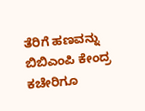ತೆರಿಗೆ ಹಣವನ್ನು ಬಿಬಿಎಂಪಿ ಕೇಂದ್ರ ಕಚೇರಿಗೂ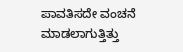ಪಾವತಿಸದೇ ವಂಚನೆ ಮಾಡಲಾಗುತ್ತಿತ್ತು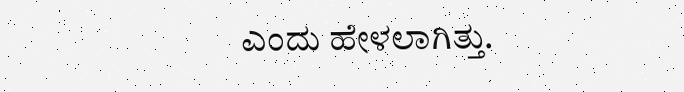ಎಂದು ಹೇಳಲಾಗಿತ್ತು.